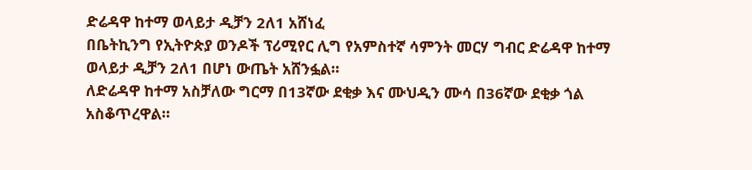ድሬዳዋ ከተማ ወላይታ ዲቻን 2ለ1 አሸነፈ
በቤትኪንግ የኢትዮጵያ ወንዶች ፕሪሚየር ሊግ የአምስተኛ ሳምንት መርሃ ግብር ድሬዳዋ ከተማ ወላይታ ዲቻን 2ለ1 በሆነ ውጤት አሸንፏል።
ለድሬዳዋ ከተማ አስቻለው ግርማ በ13ኛው ደቂቃ እና ሙህዲን ሙሳ በ36ኛው ደቂቃ ጎል አስቆጥረዋል።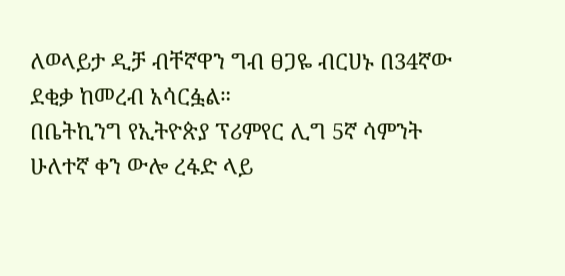ለወላይታ ዲቻ ብቸኛዋን ግብ ፀጋዬ ብርሀኑ በ34ኛው ደቂቃ ከመረብ አሳርፏል።
በቤትኪንግ የኢትዮጵያ ፕሪምየር ሊግ 5ኛ ሳምንት ሁለተኛ ቀን ውሎ ረፋድ ላይ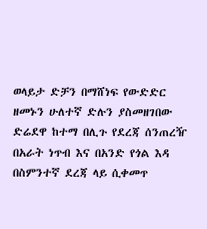ወላይታ ድቻን በማሸነፍ የውድድር ዘመኑን ሁለተኛ ድሉን ያስመዘገበው ድሬደዋ ከተማ በሊጉ የደረጃ ሰንጠረዥ በአራት ነጥብ እና በአንድ የጎል እዳ በስምንተኛ ደረጃ ላይ ሲቀመጥ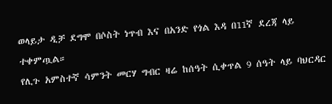ወላይታ ዲቻ ደግሞ በሶስት ነጥብ እና በአንድ የጎል እዳ በ11ኛ ደረጃ ላይ ተቀምጧል።
የሊጉ አምስተኛ ሳምንት መርሃ ግብር ዛሬ ከሰዓት ሲቀጥል 9 ሰዓት ላይ ባህርዳር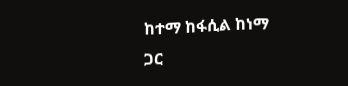ከተማ ከፋሲል ከነማ ጋር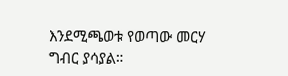እንደሚጫወቱ የወጣው መርሃ ግብር ያሳያል።